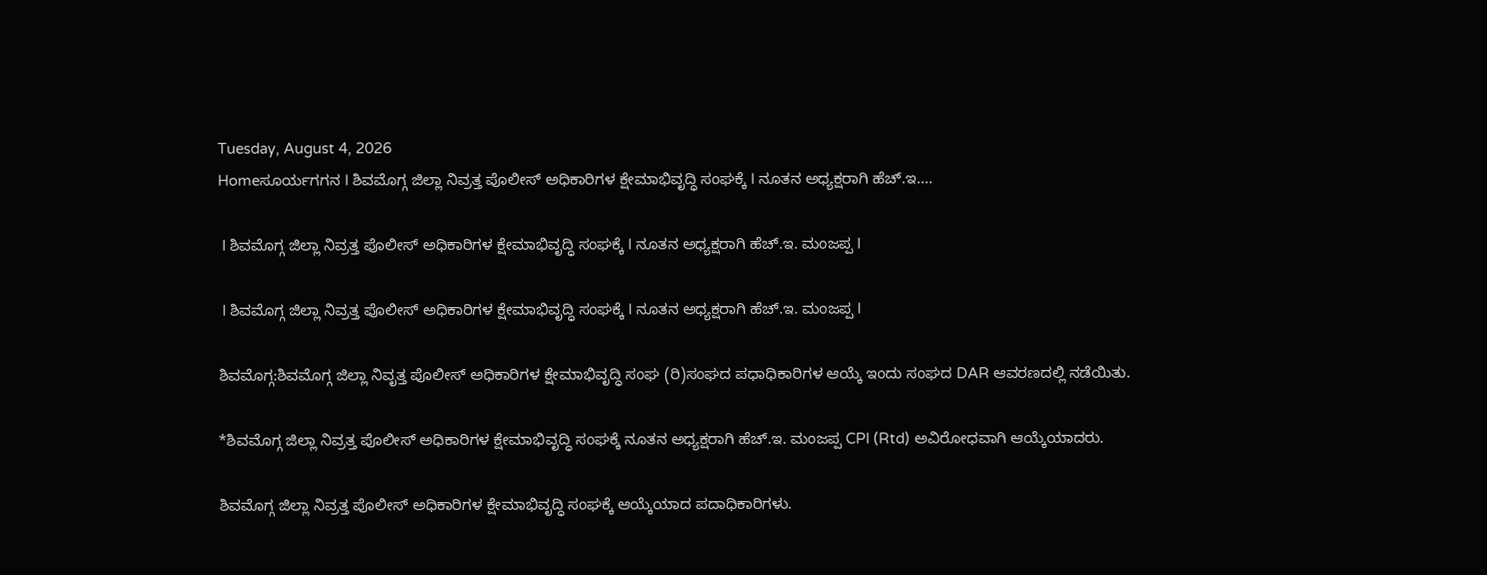Tuesday, August 4, 2026
Homeಸೂರ್ಯಗಗನ I ಶಿವಮೊಗ್ಗ ಜಿಲ್ಲಾ ನಿವ್ರತ್ತ ಪೊಲೀಸ್ ಅಧಿಕಾರಿಗಳ ಕ್ಷೇಮಾಭಿವೃದ್ಧಿ ಸಂಘಕ್ಕೆ I ನೂತನ ಅಧ್ಯಕ್ಷರಾಗಿ ಹೆಚ್.ಇ....

 I ಶಿವಮೊಗ್ಗ ಜಿಲ್ಲಾ ನಿವ್ರತ್ತ ಪೊಲೀಸ್ ಅಧಿಕಾರಿಗಳ ಕ್ಷೇಮಾಭಿವೃದ್ಧಿ ಸಂಘಕ್ಕೆ I ನೂತನ ಅಧ್ಯಕ್ಷರಾಗಿ ಹೆಚ್.ಇ. ಮಂಜಪ್ಪ I

 I ಶಿವಮೊಗ್ಗ ಜಿಲ್ಲಾ ನಿವ್ರತ್ತ ಪೊಲೀಸ್ ಅಧಿಕಾರಿಗಳ ಕ್ಷೇಮಾಭಿವೃದ್ಧಿ ಸಂಘಕ್ಕೆ I ನೂತನ ಅಧ್ಯಕ್ಷರಾಗಿ ಹೆಚ್.ಇ. ಮಂಜಪ್ಪ I

ಶಿವಮೊಗ್ಗ:ಶಿವಮೊಗ್ಗ ಜಿಲ್ಲಾ ನಿವೃತ್ತ ಪೊಲೀಸ್ ಅಧಿಕಾರಿಗಳ ಕ್ಷೇಮಾಭಿವೃದ್ಧಿ ಸಂಘ (ರಿ)ಸಂಘದ ಪಧಾಧಿಕಾರಿಗಳ ಆಯ್ಕೆ ಇಂದು ಸಂಘದ DAR ಆವರಣದಲ್ಲಿ ನಡೆಯಿತು.

*ಶಿವಮೊಗ್ಗ ಜಿಲ್ಲಾ ನಿವ್ರತ್ತ ಪೊಲೀಸ್ ಅಧಿಕಾರಿಗಳ ಕ್ಷೇಮಾಭಿವೃದ್ಧಿ ಸಂಘಕ್ಕೆ ನೂತನ ಅಧ್ಯಕ್ಷರಾಗಿ ಹೆಚ್.ಇ. ಮಂಜಪ್ಪ CPI (Rtd) ಅವಿರೋಧವಾಗಿ ಆಯ್ಕೆಯಾದರು.

ಶಿವಮೊಗ್ಗ ಜಿಲ್ಲಾ ನಿವ್ರತ್ತ ಪೊಲೀಸ್ ಅಧಿಕಾರಿಗಳ ಕ್ಷೇಮಾಭಿವೃದ್ಧಿ ಸಂಘಕ್ಕೆ ಆಯ್ಕೆಯಾದ ಪದಾಧಿಕಾರಿಗಳು.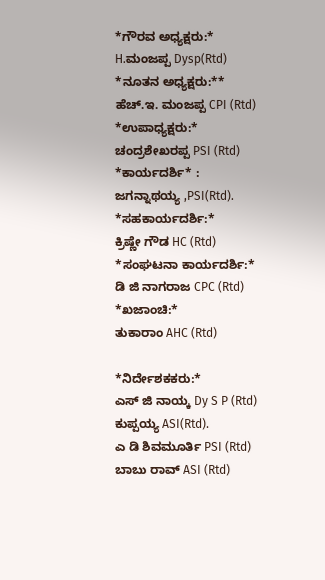*ಗೌರವ ಅಧ್ಯಕ್ಷರು:*
H.ಮಂಜಪ್ಪ Dysp(Rtd)
*ನೂತನ ಅಧ್ಯಕ್ಷರು:**
ಹೆಚ್.ಇ. ಮಂಜಪ್ಪ CPI (Rtd)
*ಉಪಾಧ್ಯಕ್ಷರು:*
ಚಂದ್ರಶೇಖರಪ್ಪ PSI (Rtd)
*ಕಾರ್ಯದರ್ಶಿ* :
ಜಗನ್ನಾಥಯ್ಯ ,PSI(Rtd).
*ಸಹಕಾರ್ಯದರ್ಶಿ:*
ಕ್ರಿಷ್ಣೇ ಗೌಡ HC (Rtd)
*ಸಂಘಟನಾ ಕಾರ್ಯದರ್ಶಿ:*
ಡಿ ಜಿ ನಾಗರಾಜ CPC (Rtd)
*ಖಜಾಂಚಿ:*
ತುಕಾರಾಂ AHC (Rtd)

*ನಿರ್ದೇಶಕಕರು:*
ಎಸ್ ಜಿ ನಾಯ್ಕ Dy S P (Rtd)
ಕುಪ್ಪಯ್ಯ ASI(Rtd).
ಎ ಡಿ ಶಿವಮೂರ್ತಿ PSI (Rtd)
ಬಾಬು ರಾವ್ ASI (Rtd)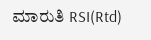ಮಾರುತಿ RSI(Rtd)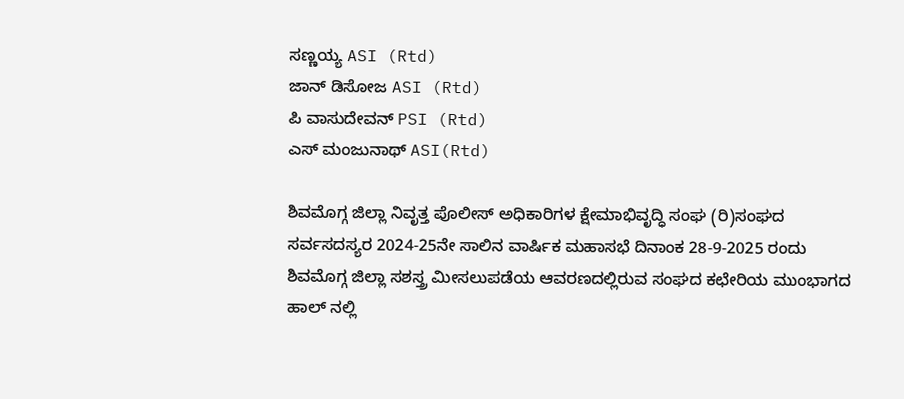ಸಣ್ಣಯ್ಯ ASI (Rtd)
ಜಾನ್ ಡಿಸೋಜ ASI (Rtd)
ಪಿ ವಾಸುದೇವನ್ PSI (Rtd)
ಎಸ್ ಮಂಜುನಾಥ್ ASI(Rtd)

ಶಿವಮೊಗ್ಗ ಜಿಲ್ಲಾ ನಿವೃತ್ತ ಪೊಲೀಸ್ ಅಧಿಕಾರಿಗಳ ಕ್ಷೇಮಾಭಿವೃದ್ಧಿ ಸಂಘ (ರಿ)ಸಂಘದ ಸರ್ವಸದಸ್ಯರ 2024-25ನೇ ಸಾಲಿನ ವಾರ್ಷಿಕ ಮಹಾಸಭೆ ದಿನಾಂಕ 28-9-2025 ರಂದು ಶಿವಮೊಗ್ಗ ಜಿಲ್ಲಾ ಸಶಸ್ತ್ರ ಮೀಸಲುಪಡೆಯ ಆವರಣದಲ್ಲಿರುವ ಸಂಘದ ಕಛೇರಿಯ ಮುಂಭಾಗದ ಹಾಲ್ ನಲ್ಲಿ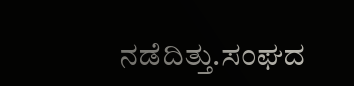ನಡೆದಿತ್ತು.ಸಂಘದ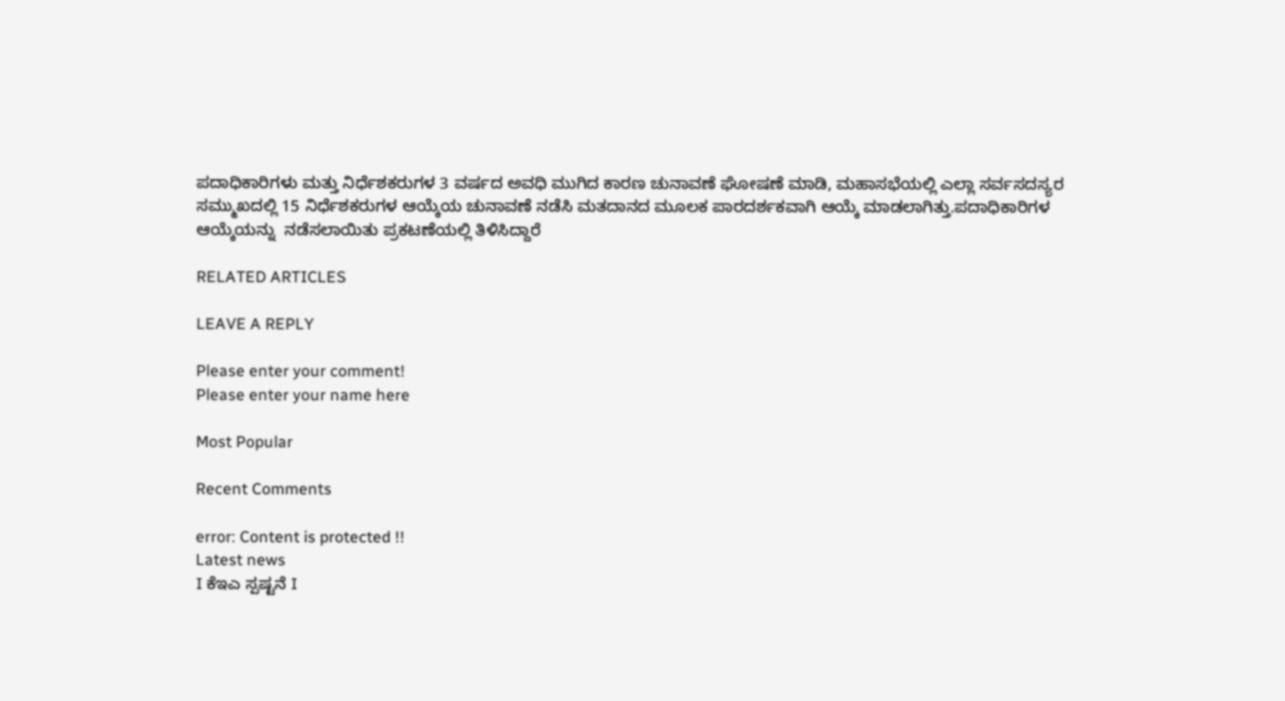ಪದಾಧಿಕಾರಿಗಳು ಮತ್ತು ನಿರ್ಧೆಶಕರುಗಳ 3 ವರ್ಷದ ಅವಧಿ ಮುಗಿದ ಕಾರಣ ಚುನಾವಣೆ ಘೋಷಣೆ ಮಾಡಿ, ಮಹಾಸಭೆಯಲ್ಲಿ ಎಲ್ಲಾ ಸರ್ವಸದಸ್ಯರ ಸಮ್ಮುಖದಲ್ಲಿ 15 ನಿರ್ಧೆಶಕರುಗಳ ಆಯ್ಕೆಯ ಚುನಾವಣೆ ನಡೆಸಿ ಮತದಾನದ ಮೂಲಕ ಪಾರದರ್ಶಕವಾಗಿ ಆಯ್ಕೆ ಮಾಡಲಾಗಿತ್ತು.ಪದಾಧಿಕಾರಿಗಳ ಆಯ್ಕೆಯನ್ನು  ನಡೆಸಲಾಯಿತು ಪ್ರಕಟಣೆಯಲ್ಲಿ ತಿಳಿಸಿದ್ದಾರೆ

RELATED ARTICLES

LEAVE A REPLY

Please enter your comment!
Please enter your name here

Most Popular

Recent Comments

error: Content is protected !!
Latest news
I ಕೆಇಎ ಸ್ಪಷ್ಟನೆ I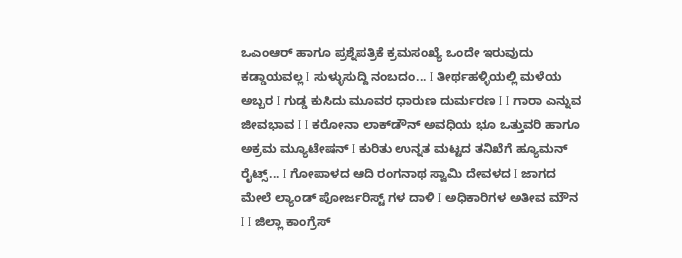ಒಎಂಆರ್ ಹಾಗೂ ಪ್ರಶ್ನೆಪತ್ರಿಕೆ ಕ್ರಮಸಂಖ್ಯೆ ಒಂದೇ ಇರುವುದು ಕಡ್ಡಾಯವಲ್ಲ I ಸುಳ್ಳುಸುದ್ದಿ ನಂಬದಂ... I ತೀರ್ಥಹಳ್ಳಿಯಲ್ಲಿ ಮಳೆಯ ಅಬ್ಬರ I ಗುಡ್ಡ ಕುಸಿದು ಮೂವರ ಧಾರುಣ ದುರ್ಮರಣ I I ಗಾರಾ ಎನ್ನುವ ಜೀವಭಾವ I I ಕರೋನಾ ಲಾಕ್‌ಡೌನ್ ಅವಧಿಯ ಭೂ ಒತ್ತುವರಿ ಹಾಗೂ ಅಕ್ರಮ ಮ್ಯೂಟೇಷನ್ I ಕುರಿತು ಉನ್ನತ ಮಟ್ಟದ ತನಿಖೆಗೆ ಹ್ಯೂಮನ್ ರೈಟ್ಸ್... I ಗೋಪಾಳದ ಆದಿ ರಂಗನಾಥ ಸ್ವಾಮಿ ದೇವಳದ I ಜಾಗದ ಮೇಲೆ ಲ್ಯಾಂಡ್ ಪೋರ್ಜರಿಸ್ಟ್ ಗಳ ದಾಳಿ I ಅಧಿಕಾರಿಗಳ ಅತೀವ ಮೌನ I I ಜಿಲ್ಲಾ ಕಾಂಗ್ರೆಸ್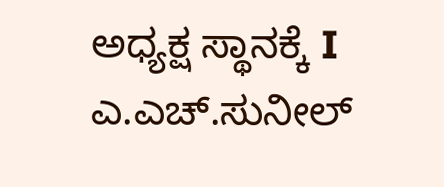ಅಧ್ಯಕ್ಷ ಸ್ಥಾನಕ್ಕೆ I ಎ.ಎಚ್.ಸುನೀಲ್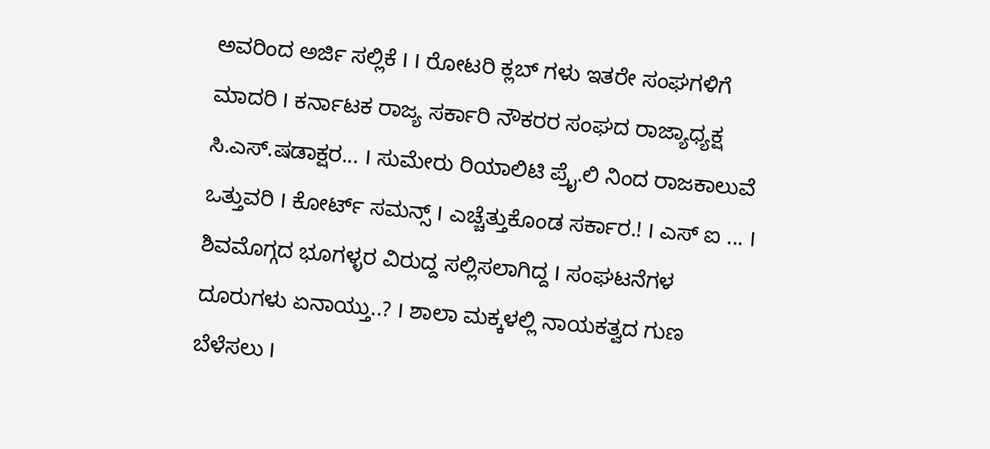ಅವರಿಂದ ಅರ್ಜಿ ಸಲ್ಲಿಕೆ I I ರೋಟರಿ ಕ್ಲಬ್ ಗಳು ಇತರೇ ಸಂಘಗಳಿಗೆ ಮಾದರಿ I ಕರ್ನಾಟಕ ರಾಜ್ಯ ಸರ್ಕಾರಿ ನೌಕರರ ಸಂಘದ ರಾಜ್ಯಾಧ್ಯಕ್ಷ ಸಿ.ಎಸ್.ಷಡಾಕ್ಷರ... I ಸುಮೇರು ರಿಯಾಲಿಟಿ ಪ್ರೈ.ಲಿ ನಿಂದ ರಾಜಕಾಲುವೆ ಒತ್ತುವರಿ‌ I ಕೋರ್ಟ್ ಸಮನ್ಸ್ I ಎಚ್ಚೆತ್ತುಕೊಂಡ ಸರ್ಕಾರ.! I ಎಸ್ ಐ ... I ಶಿವಮೊಗ್ಗದ ಭೂಗಳ್ಳರ ವಿರುದ್ದ ಸಲ್ಲಿಸಲಾಗಿದ್ದ I ಸಂಘಟನೆಗಳ ದೂರುಗಳು ಏನಾಯ್ತು..? I ಶಾಲಾ ಮಕ್ಕಳಲ್ಲಿ ನಾಯಕತ್ವದ ಗುಣ ಬೆಳೆಸಲು I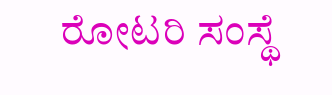ರೋಟರಿ ಸಂಸ್ಥೆ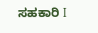ಸಹಕಾರಿ I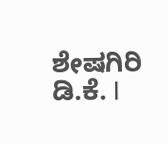ಶೇಷಗಿರಿ ಡಿ.ಕೆ. I